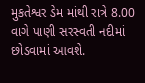મુકતેશ્વર ડેમ માંથી રાત્રે 8.00 વાગે પાણી સરસ્વતી નદીમાં છોડવામાં આવશે.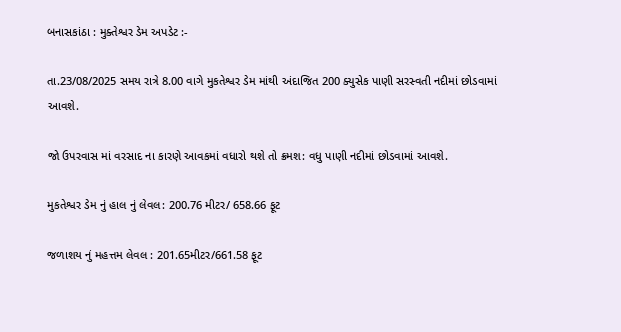બનાસકાંઠા : મુક્તેશ્વર ડેમ અપડેટ :-

તા.23/08/2025 સમય રાત્રે 8.00 વાગે મુકતેશ્વર ડેમ માંથી અંદાજિત 200 ક્યુસેક પાણી સરસ્વતી નદીમાં છોડવામાં આવશે.

જો ઉપરવાસ માં વરસાદ ના કારણે આવકમાં વધારો થશે તો ક્રમશ: વધુ પાણી નદીમાં છોડવામાં આવશે.

મુકતેશ્વર ડેમ નું હાલ નું લેવલ: 200.76 મીટર/ 658.66 ફૂટ

જળાશય નું મહત્તમ લેવલ : 201.65મીટર/661.58 ફૂટ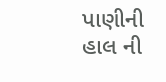પાણીની હાલ ની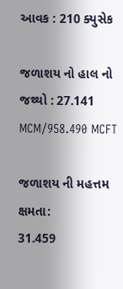આવક : 210 ક્યુસેક

જળાશય નો હાલ નો જથ્થો : 27.141 MCM/958.490 MCFT

જળાશય ની મહત્તમ ક્ષમતા:
31.459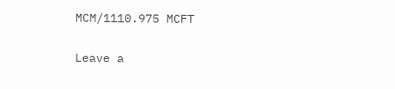MCM/1110.975 MCFT

Leave a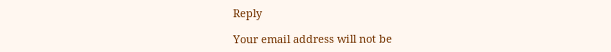Reply

Your email address will not be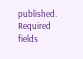published. Required fields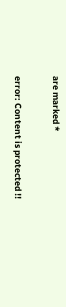are marked *

error: Content is protected !!